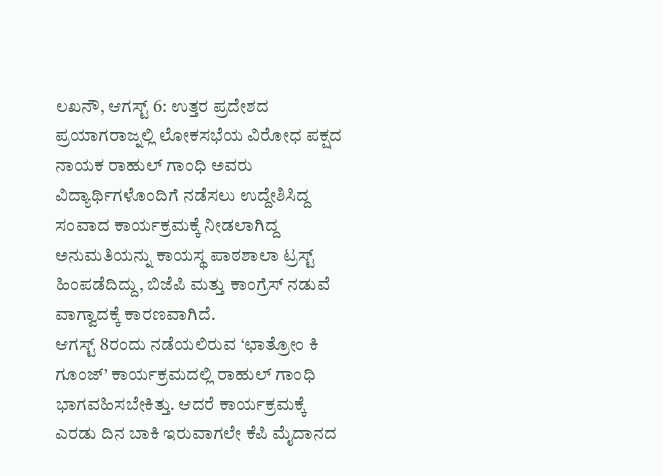ಲಖನೌ, ಆಗಸ್ಟ್ 6: ಉತ್ತರ ಪ್ರದೇಶದ ಪ್ರಯಾಗರಾಜ್ನಲ್ಲಿ ಲೋಕಸಭೆಯ ವಿರೋಧ ಪಕ್ಷದ ನಾಯಕ ರಾಹುಲ್ ಗಾಂಧಿ ಅವರು ವಿದ್ಯಾರ್ಥಿಗಳೊಂದಿಗೆ ನಡೆಸಲು ಉದ್ದೇಶಿಸಿದ್ದ ಸಂವಾದ ಕಾರ್ಯಕ್ರಮಕ್ಕೆ ನೀಡಲಾಗಿದ್ದ ಅನುಮತಿಯನ್ನು ಕಾಯಸ್ಥ ಪಾಠಶಾಲಾ ಟ್ರಸ್ಟ್ ಹಿಂಪಡೆದಿದ್ದು, ಬಿಜೆಪಿ ಮತ್ತು ಕಾಂಗ್ರೆಸ್ ನಡುವೆ ವಾಗ್ವಾದಕ್ಕೆ ಕಾರಣವಾಗಿದೆ.
ಆಗಸ್ಟ್ 8ರಂದು ನಡೆಯಲಿರುವ ‘ಛಾತ್ರೋಂ ಕಿ ಗೂಂಜ್’ ಕಾರ್ಯಕ್ರಮದಲ್ಲಿ ರಾಹುಲ್ ಗಾಂಧಿ ಭಾಗವಹಿಸಬೇಕಿತ್ತು. ಆದರೆ ಕಾರ್ಯಕ್ರಮಕ್ಕೆ ಎರಡು ದಿನ ಬಾಕಿ ಇರುವಾಗಲೇ ಕೆಪಿ ಮೈದಾನದ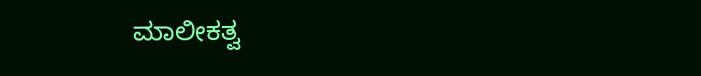ಮಾಲೀಕತ್ವ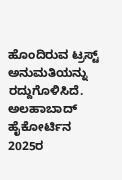ಹೊಂದಿರುವ ಟ್ರಸ್ಟ್ ಅನುಮತಿಯನ್ನು ರದ್ದುಗೊಳಿಸಿದೆ.
ಅಲಹಾಬಾದ್ ಹೈಕೋರ್ಟಿನ 2025ರ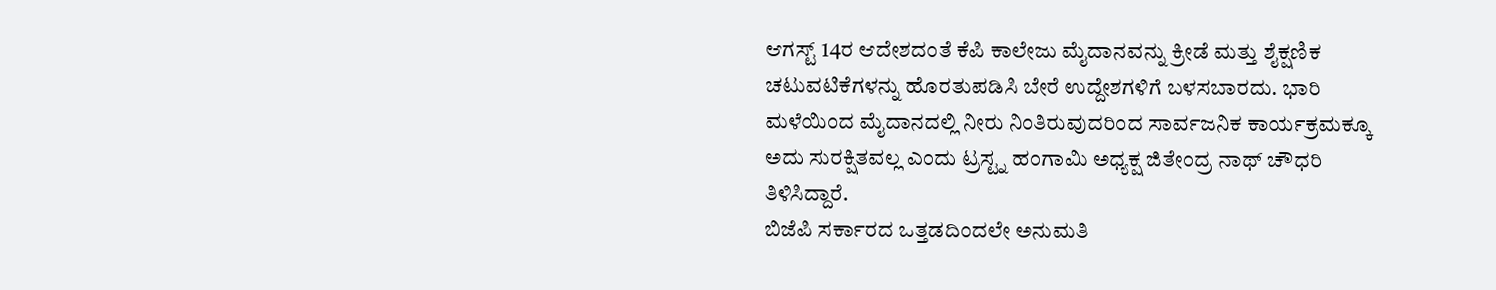ಆಗಸ್ಟ್ 14ರ ಆದೇಶದಂತೆ ಕೆಪಿ ಕಾಲೇಜು ಮೈದಾನವನ್ನು ಕ್ರೀಡೆ ಮತ್ತು ಶೈಕ್ಷಣಿಕ ಚಟುವಟಿಕೆಗಳನ್ನು ಹೊರತುಪಡಿಸಿ ಬೇರೆ ಉದ್ದೇಶಗಳಿಗೆ ಬಳಸಬಾರದು. ಭಾರಿ ಮಳೆಯಿಂದ ಮೈದಾನದಲ್ಲಿ ನೀರು ನಿಂತಿರುವುದರಿಂದ ಸಾರ್ವಜನಿಕ ಕಾರ್ಯಕ್ರಮಕ್ಕೂ ಅದು ಸುರಕ್ಷಿತವಲ್ಲ ಎಂದು ಟ್ರಸ್ಟ್ನ ಹಂಗಾಮಿ ಅಧ್ಯಕ್ಷ ಜಿತೇಂದ್ರ ನಾಥ್ ಚೌಧರಿ ತಿಳಿಸಿದ್ದಾರೆ.
ಬಿಜೆಪಿ ಸರ್ಕಾರದ ಒತ್ತಡದಿಂದಲೇ ಅನುಮತಿ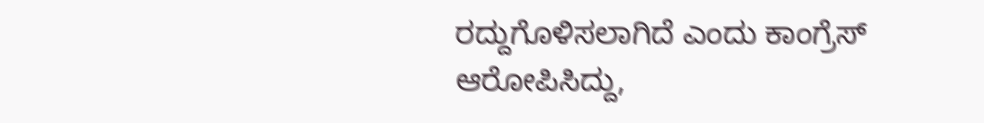ರದ್ದುಗೊಳಿಸಲಾಗಿದೆ ಎಂದು ಕಾಂಗ್ರೆಸ್ ಆರೋಪಿಸಿದ್ದು,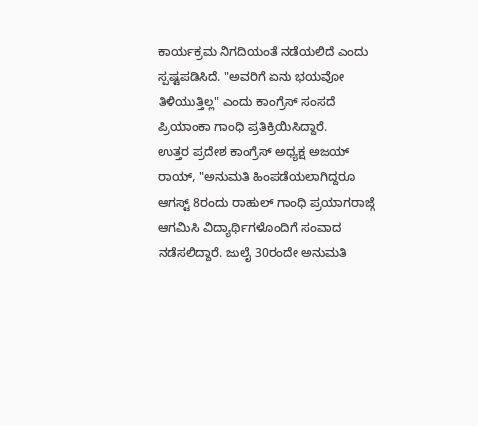ಕಾರ್ಯಕ್ರಮ ನಿಗದಿಯಂತೆ ನಡೆಯಲಿದೆ ಎಂದು ಸ್ಪಷ್ಟಪಡಿಸಿದೆ. "ಅವರಿಗೆ ಏನು ಭಯವೋ ತಿಳಿಯುತ್ತಿಲ್ಲ" ಎಂದು ಕಾಂಗ್ರೆಸ್ ಸಂಸದೆ ಪ್ರಿಯಾಂಕಾ ಗಾಂಧಿ ಪ್ರತಿಕ್ರಿಯಿಸಿದ್ದಾರೆ.
ಉತ್ತರ ಪ್ರದೇಶ ಕಾಂಗ್ರೆಸ್ ಅಧ್ಯಕ್ಷ ಅಜಯ್ ರಾಯ್, "ಅನುಮತಿ ಹಿಂಪಡೆಯಲಾಗಿದ್ದರೂ ಆಗಸ್ಟ್ 8ರಂದು ರಾಹುಲ್ ಗಾಂಧಿ ಪ್ರಯಾಗರಾಜ್ಗೆ ಆಗಮಿಸಿ ವಿದ್ಯಾರ್ಥಿಗಳೊಂದಿಗೆ ಸಂವಾದ ನಡೆಸಲಿದ್ದಾರೆ. ಜುಲೈ 30ರಂದೇ ಅನುಮತಿ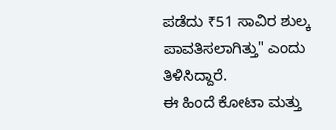ಪಡೆದು ₹51 ಸಾವಿರ ಶುಲ್ಕ ಪಾವತಿಸಲಾಗಿತ್ತು" ಎಂದು ತಿಳಿಸಿದ್ದಾರೆ.
ಈ ಹಿಂದೆ ಕೋಟಾ ಮತ್ತು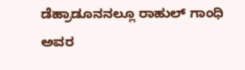ಡೆಹ್ರಾಡೂನನಲ್ಲೂ ರಾಹುಲ್ ಗಾಂಧಿ ಅವರ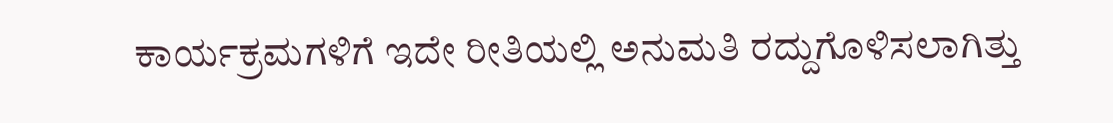ಕಾರ್ಯಕ್ರಮಗಳಿಗೆ ಇದೇ ರೀತಿಯಲ್ಲಿ ಅನುಮತಿ ರದ್ದುಗೊಳಿಸಲಾಗಿತ್ತು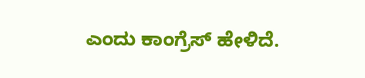ಎಂದು ಕಾಂಗ್ರೆಸ್ ಹೇಳಿದೆ.